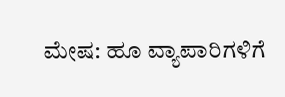ಮೇಷ: ಹೂ ವ್ಯಾಪಾರಿಗಳಿಗೆ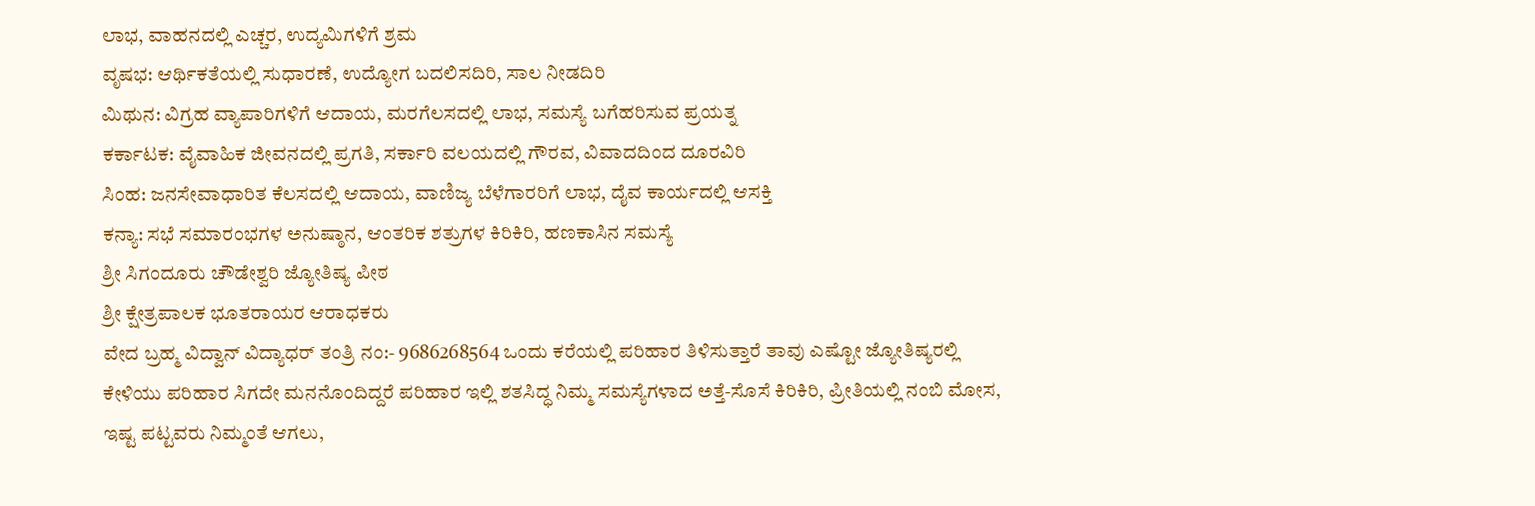ಲಾಭ, ವಾಹನದಲ್ಲಿ ಎಚ್ಚರ, ಉದ್ಯಮಿಗಳಿಗೆ ಶ್ರಮ
ವೃಷಭ: ಆರ್ಥಿಕತೆಯಲ್ಲಿ ಸುಧಾರಣೆ, ಉದ್ಯೋಗ ಬದಲಿಸದಿರಿ, ಸಾಲ ನೀಡದಿರಿ
ಮಿಥುನ: ವಿಗ್ರಹ ವ್ಯಾಪಾರಿಗಳಿಗೆ ಆದಾಯ, ಮರಗೆಲಸದಲ್ಲಿ ಲಾಭ, ಸಮಸ್ಯೆ ಬಗೆಹರಿಸುವ ಪ್ರಯತ್ನ
ಕರ್ಕಾಟಕ: ವೈವಾಹಿಕ ಜೀವನದಲ್ಲಿ ಪ್ರಗತಿ, ಸರ್ಕಾರಿ ವಲಯದಲ್ಲಿ ಗೌರವ, ವಿವಾದದಿಂದ ದೂರವಿರಿ
ಸಿಂಹ: ಜನಸೇವಾಧಾರಿತ ಕೆಲಸದಲ್ಲಿ ಆದಾಯ, ವಾಣಿಜ್ಯ ಬೆಳೆಗಾರರಿಗೆ ಲಾಭ, ದೈವ ಕಾರ್ಯದಲ್ಲಿ ಆಸಕ್ತಿ
ಕನ್ಯಾ: ಸಭೆ ಸಮಾರಂಭಗಳ ಅನುಷ್ಠಾನ, ಆಂತರಿಕ ಶತ್ರುಗಳ ಕಿರಿಕಿರಿ, ಹಣಕಾಸಿನ ಸಮಸ್ಯೆ
ಶ್ರೀ ಸಿಗಂದೂರು ಚೌಡೇಶ್ವರಿ ಜ್ಯೋತಿಷ್ಯ ಪೀಠ
ಶ್ರೀ ಕ್ಷೇತ್ರಪಾಲಕ ಭೂತರಾಯರ ಆರಾಧಕರು
ವೇದ ಬ್ರಹ್ಮ ವಿದ್ವಾನ್ ವಿದ್ಯಾಧರ್ ತಂತ್ರಿ ನಂ:- 9686268564 ಒಂದು ಕರೆಯಲ್ಲಿ ಪರಿಹಾರ ತಿಳಿಸುತ್ತಾರೆ ತಾವು ಎಷ್ಟೋ ಜ್ಯೋತಿಷ್ಯರಲ್ಲಿ ಕೇಳಿಯು ಪರಿಹಾರ ಸಿಗದೇ ಮನನೊಂದಿದ್ದರೆ ಪರಿಹಾರ ಇಲ್ಲಿ ಶತಸಿದ್ಧ ನಿಮ್ಮ ಸಮಸ್ಯೆಗಳಾದ ಅತ್ತೆ-ಸೊಸೆ ಕಿರಿಕಿರಿ, ಪ್ರೀತಿಯಲ್ಲಿ ನಂಬಿ ಮೋಸ, ಇಷ್ಟ ಪಟ್ಟವರು ನಿಮ್ಮಂತೆ ಆಗಲು,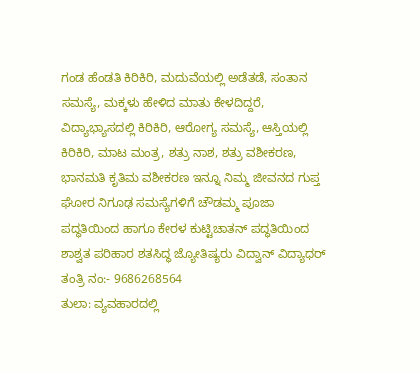ಗಂಡ ಹೆಂಡತಿ ಕಿರಿಕಿರಿ, ಮದುವೆಯಲ್ಲಿ ಅಡೆತಡೆ, ಸಂತಾನ ಸಮಸ್ಯೆ, ಮಕ್ಕಳು ಹೇಳಿದ ಮಾತು ಕೇಳದಿದ್ದರೆ, ವಿದ್ಯಾಭ್ಯಾಸದಲ್ಲಿ ಕಿರಿಕಿರಿ, ಆರೋಗ್ಯ ಸಮಸ್ಯೆ, ಆಸ್ತಿಯಲ್ಲಿ ಕಿರಿಕಿರಿ, ಮಾಟ ಮಂತ್ರ, ಶತ್ರು ನಾಶ, ಶತ್ರು ವಶೀಕರಣ, ಭಾನಮತಿ ಕೃತಿಮ ವಶೀಕರಣ ಇನ್ನೂ ನಿಮ್ಮ ಜೀವನದ ಗುಪ್ತ ಘೋರ ನಿಗೂಢ ಸಮಸ್ಯೆಗಳಿಗೆ ಚೌಡಮ್ಮ ಪೂಜಾ ಪದ್ಧತಿಯಿಂದ ಹಾಗೂ ಕೇರಳ ಕುಟ್ಟಿಚಾತನ್ ಪದ್ಧತಿಯಿಂದ ಶಾಶ್ವತ ಪರಿಹಾರ ಶತಸಿದ್ಧ ಜ್ಯೋತಿಷ್ಯರು ವಿದ್ವಾನ್ ವಿದ್ಯಾಧರ್ ತಂತ್ರಿ ನಂ:- 9686268564
ತುಲಾ: ವ್ಯವಹಾರದಲ್ಲಿ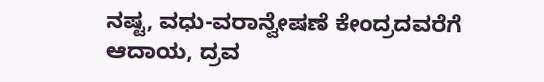ನಷ್ಟ, ವಧು-ವರಾನ್ವೇಷಣೆ ಕೇಂದ್ರದವರೆಗೆ ಆದಾಯ, ದ್ರವ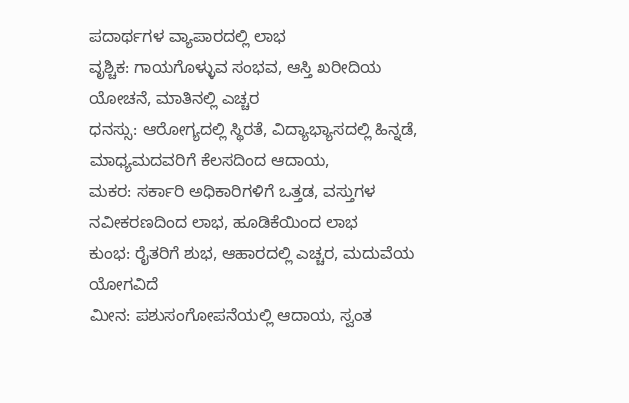ಪದಾರ್ಥಗಳ ವ್ಯಾಪಾರದಲ್ಲಿ ಲಾಭ
ವೃಶ್ಚಿಕ: ಗಾಯಗೊಳ್ಳುವ ಸಂಭವ, ಆಸ್ತಿ ಖರೀದಿಯ ಯೋಚನೆ, ಮಾತಿನಲ್ಲಿ ಎಚ್ಚರ
ಧನಸ್ಸು: ಆರೋಗ್ಯದಲ್ಲಿ ಸ್ಥಿರತೆ, ವಿದ್ಯಾಭ್ಯಾಸದಲ್ಲಿ ಹಿನ್ನಡೆ, ಮಾಧ್ಯಮದವರಿಗೆ ಕೆಲಸದಿಂದ ಆದಾಯ,
ಮಕರ: ಸರ್ಕಾರಿ ಅಧಿಕಾರಿಗಳಿಗೆ ಒತ್ತಡ, ವಸ್ತುಗಳ ನವೀಕರಣದಿಂದ ಲಾಭ, ಹೂಡಿಕೆಯಿಂದ ಲಾಭ
ಕುಂಭ: ರೈತರಿಗೆ ಶುಭ, ಆಹಾರದಲ್ಲಿ ಎಚ್ಚರ, ಮದುವೆಯ ಯೋಗವಿದೆ
ಮೀನ: ಪಶುಸಂಗೋಪನೆಯಲ್ಲಿ ಆದಾಯ, ಸ್ವಂತ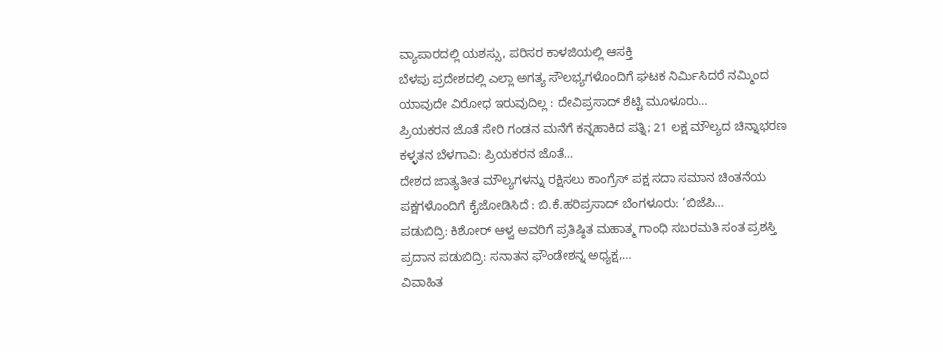ವ್ಯಾಪಾರದಲ್ಲಿ ಯಶಸ್ಸು, ಪರಿಸರ ಕಾಳಜಿಯಲ್ಲಿ ಆಸಕ್ತಿ
ಬೆಳಪು ಪ್ರದೇಶದಲ್ಲಿ ಎಲ್ಲಾ ಅಗತ್ಯ ಸೌಲಭ್ಯಗಳೊಂದಿಗೆ ಘಟಕ ನಿರ್ಮಿಸಿದರೆ ನಮ್ಮಿಂದ ಯಾವುದೇ ವಿರೋಧ ಇರುವುದಿಲ್ಲ : ದೇವಿಪ್ರಸಾದ್ ಶೆಟ್ಟಿ ಮೂಳೂರು…
ಪ್ರಿಯಕರನ ಜೊತೆ ಸೇರಿ ಗಂಡನ ಮನೆಗೆ ಕನ್ನಹಾಕಿದ ಪತ್ನಿ; 21 ಲಕ್ಷ ಮೌಲ್ಯದ ಚಿನ್ನಾಭರಣ ಕಳ್ಳತನ ಬೆಳಗಾವಿ: ಪ್ರಿಯಕರನ ಜೊತೆ…
ದೇಶದ ಜಾತ್ಯತೀತ ಮೌಲ್ಯಗಳನ್ನು ರಕ್ಷಿಸಲು ಕಾಂಗ್ರೆಸ್ ಪಕ್ಷ ಸದಾ ಸಮಾನ ಚಿಂತನೆಯ ಪಕ್ಷಗಳೊಂದಿಗೆ ಕೈಜೋಡಿಸಿದೆ : ಬಿ.ಕೆ.ಹರಿಪ್ರಸಾದ್ ಬೆಂಗಳೂರು: ‘ಬಿಜೆಪಿ…
ಪಡುಬಿದ್ರಿ: ಕಿಶೋರ್ ಆಳ್ವ ಅವರಿಗೆ ಪ್ರತಿಷ್ಠಿತ ಮಹಾತ್ಮ ಗಾಂಧಿ ಸಬರಮತಿ ಸಂತ ಪ್ರಶಸ್ತಿ ಪ್ರದಾನ ಪಡುಬಿದ್ರಿ: ಸನಾತನ ಫೌಂಡೇಶನ್ನ ಅಧ್ಯಕ್ಷ,…
ವಿವಾಹಿತ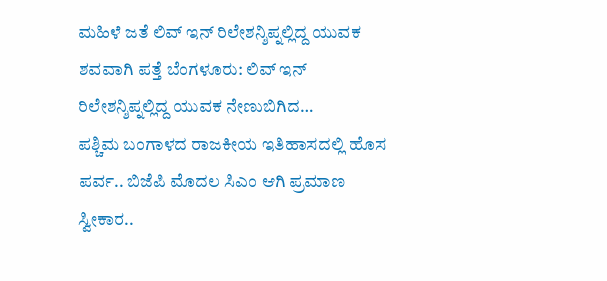ಮಹಿಳೆ ಜತೆ ಲಿವ್ ಇನ್ ರಿಲೇಶನ್ಶಿಪ್ನಲ್ಲಿದ್ದ ಯುವಕ ಶವವಾಗಿ ಪತ್ತೆ ಬೆಂಗಳೂರು: ಲಿವ್ ಇನ್ ರಿಲೇಶನ್ಶಿಪ್ನಲ್ಲಿದ್ದ ಯುವಕ ನೇಣುಬಿಗಿದ…
ಪಶ್ಚಿಮ ಬಂಗಾಳದ ರಾಜಕೀಯ ಇತಿಹಾಸದಲ್ಲಿ ಹೊಸ ಪರ್ವ.. ಬಿಜೆಪಿ ಮೊದಲ ಸಿಎಂ ಆಗಿ ಪ್ರಮಾಣ ಸ್ವೀಕಾರ..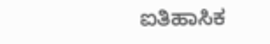ಐತಿಹಾಸಿಕ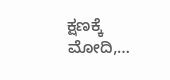ಕ್ಷಣಕ್ಕೆ ಮೋದಿ,…